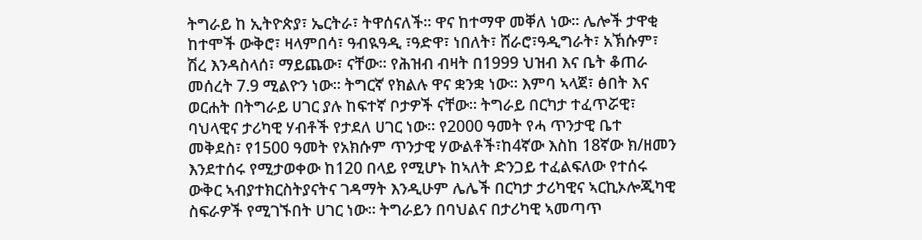ትግራይ ከ ኢትዮጵያ፣ ኤርትራ፣ ትዋሰናለች። ዋና ከተማዋ መቐለ ነው። ሌሎች ታዋቂ ከተሞች ውቅሮ፣ ዛላምበሳ፣ ዓብዪዓዲ ፣ዓድዋ፣ ነበለት፣ ሸራሮ፣ዓዲግራት፣ አኽሱም፣ ሽረ እንዳስላሰ፣ ማይጨው፣ ናቸው። የሕዝብ ብዛት በ1999 ህዝብ እና ቤት ቆጠራ መሰረት 7.9 ሚልዮን ነው። ትግርኛ የክልሉ ዋና ቋንቋ ነው። እምባ ኣላጀ፣ ፅበት እና ወርሐት በትግራይ ሀገር ያሉ ከፍተኛ ቦታዎች ናቸው። ትግራይ በርካታ ተፈጥሯዊ፣ ባህላዊና ታሪካዊ ሃብቶች የታደለ ሀገር ነው። የ2000 ዓመት የሓ ጥንታዊ ቤተ መቅደስ፣ የ1500 ዓመት የአክሱም ጥንታዊ ሃውልቶች፣ከ4ኛው እስከ 18ኛው ክ/ዘመን እንደተሰሩ የሚታወቀው ከ120 በላይ የሚሆኑ ከኣለት ድንጋይ ተፈልፍለው የተሰሩ ውቅር ኣብያተክርስትያናትና ገዳማት እንዲሁም ሌሌች በርካታ ታሪካዊና ኣርኪኦሎጂካዊ ስፍራዎች የሚገኙበት ሀገር ነው። ትግራይን በባህልና በታሪካዊ ኣመጣጥ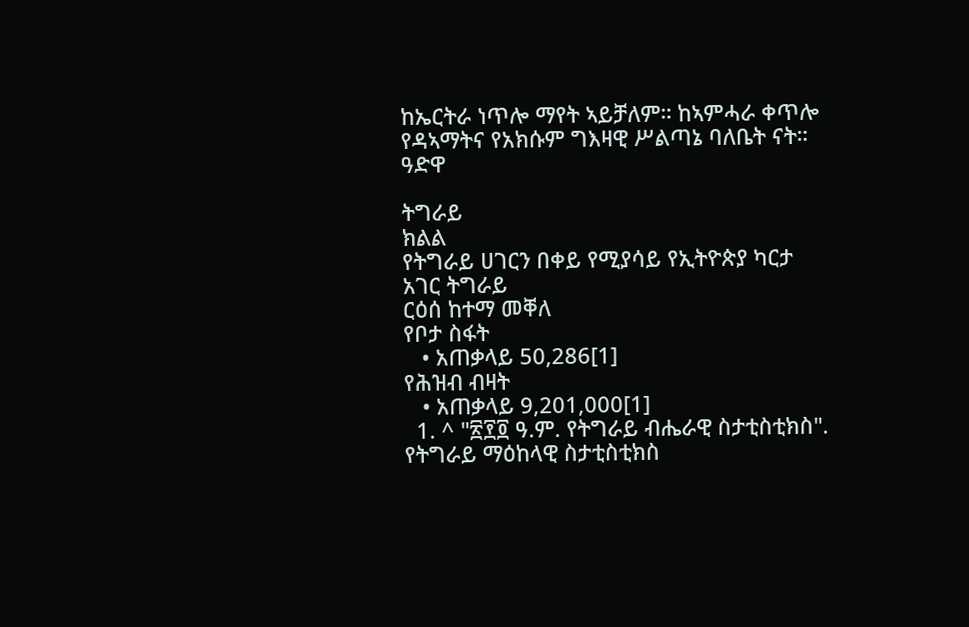ከኤርትራ ነጥሎ ማየት ኣይቻለም። ከኣምሓራ ቀጥሎ የዳኣማትና የአክሱም ግእዛዊ ሥልጣኔ ባለቤት ናት። ዓድዋ

ትግራይ
ክልል
የትግራይ ሀገርን በቀይ የሚያሳይ የኢትዮጵያ ካርታ
አገር ትግራይ
ርዕሰ ከተማ መቐለ
የቦታ ስፋት
   • አጠቃላይ 50,286[1]
የሕዝብ ብዛት
   • አጠቃላይ 9,201,000[1]
  1. ^ "፳፻፬ ዓ.ም. የትግራይ ብሔራዊ ስታቲስቲክስ". የትግራይ ማዕከላዊ ስታቲስቲክስ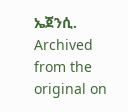ኤጀንሲ. Archived from the original on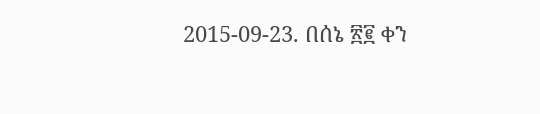2015-09-23. በሰኔ ፳፪ ቀን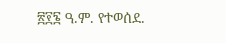፳፻፮ ዓ.ም. የተወሰደ.